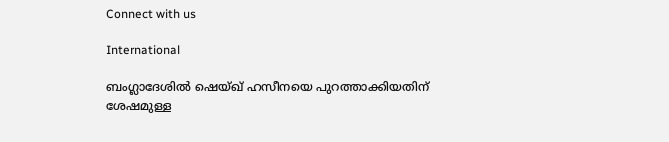Connect with us

International

ബംഗ്ലാദേശില്‍ ഷെയ്ഖ് ഹസീനയെ പുറത്താക്കിയതിന് ശേഷമുള്ള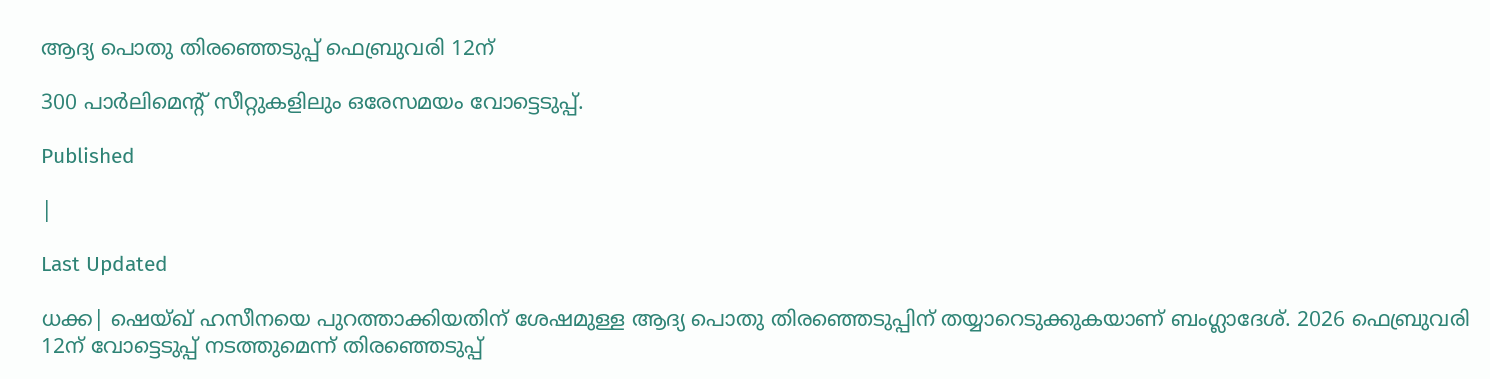ആദ്യ പൊതു തിരഞ്ഞെടുപ്പ് ഫെബ്രുവരി 12ന്

300 പാര്‍ലിമെന്റ് സീറ്റുകളിലും ഒരേസമയം വോട്ടെടുപ്പ്.

Published

|

Last Updated

ധക്ക| ഷെയ്ഖ് ഹസീനയെ പുറത്താക്കിയതിന് ശേഷമുള്ള ആദ്യ പൊതു തിരഞ്ഞെടുപ്പിന് തയ്യാറെടുക്കുകയാണ് ബംഗ്ലാദേശ്. 2026 ഫെബ്രുവരി 12ന് വോട്ടെടുപ്പ് നടത്തുമെന്ന് തിരഞ്ഞെടുപ്പ്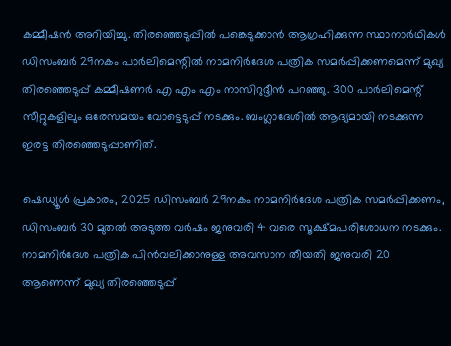കമ്മീഷന്‍ അറിയിച്ചു. തിരഞ്ഞെടുപ്പില്‍ പങ്കെടുക്കാന്‍ ആഗ്രഹിക്കുന്ന സ്ഥാനാര്‍ഥികള്‍ ഡിസംബര്‍ 29നകം പാര്‍ലിമെന്റില്‍ നാമനിര്‍ദേശ പത്രിക സമര്‍പ്പിക്കണമെന്ന് മുഖ്യ തിരഞ്ഞെടുപ്പ് കമ്മീഷണര്‍ എ എം എം നാസിറുദ്ദീന്‍ പറഞ്ഞു. 300 പാര്‍ലിമെന്റ് സീറ്റുകളിലും ഒരേസമയം വോട്ടെടുപ്പ് നടക്കും. ബംഗ്ലാദേശില്‍ ആദ്യമായി നടക്കുന്ന ഇരട്ട തിരഞ്ഞെടുപ്പാണിത്.

ഷെഡ്യൂള്‍ പ്രകാരം, 2025 ഡിസംബര്‍ 29നകം നാമനിര്‍ദേശ പത്രിക സമര്‍പ്പിക്കണം, ഡിസംബര്‍ 30 മുതല്‍ അടുത്ത വര്‍ഷം ജനുവരി 4 വരെ സൂക്ഷ്മപരിശോധന നടക്കും. നാമനിര്‍ദേശ പത്രിക പിന്‍വലിക്കാനുള്ള അവസാന തീയതി ജനുവരി 20 ആണെന്ന് മുഖ്യ തിരഞ്ഞെടുപ്പ്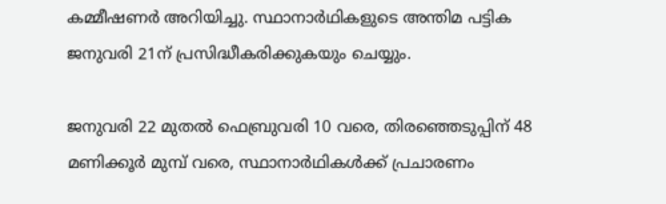കമ്മീഷണര്‍ അറിയിച്ചു. സ്ഥാനാര്‍ഥികളുടെ അന്തിമ പട്ടിക ജനുവരി 21ന് പ്രസിദ്ധീകരിക്കുകയും ചെയ്യും.

ജനുവരി 22 മുതല്‍ ഫെബ്രുവരി 10 വരെ, തിരഞ്ഞെടുപ്പിന് 48 മണിക്കൂര്‍ മുമ്പ് വരെ, സ്ഥാനാര്‍ഥികള്‍ക്ക് പ്രചാരണം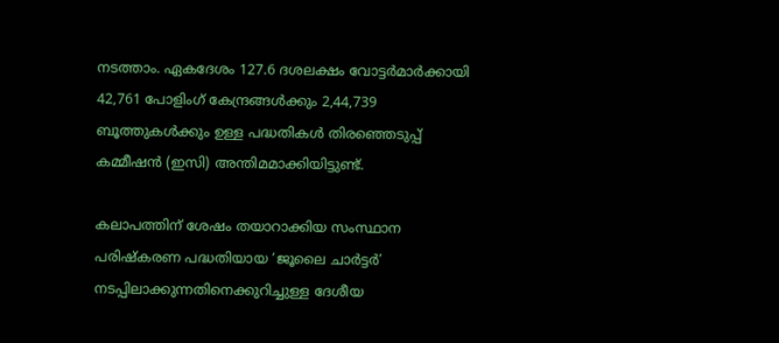നടത്താം. ഏകദേശം 127.6 ദശലക്ഷം വോട്ടര്‍മാര്‍ക്കായി 42,761 പോളിംഗ് കേന്ദ്രങ്ങള്‍ക്കും 2,44,739 ബൂത്തുകള്‍ക്കും ഉള്ള പദ്ധതികള്‍ തിരഞ്ഞെടുപ്പ് കമ്മീഷന്‍ (ഇസി) അന്തിമമാക്കിയിട്ടുണ്ട്.

കലാപത്തിന് ശേഷം തയാറാക്കിയ സംസ്ഥാന പരിഷ്‌കരണ പദ്ധതിയായ ‘ജൂലൈ ചാര്‍ട്ടര്‍’ നടപ്പിലാക്കുന്നതിനെക്കുറിച്ചുള്ള ദേശീയ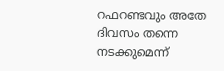റഫറണ്ടവും അതേ ദിവസം തന്നെ നടക്കുമെന്ന്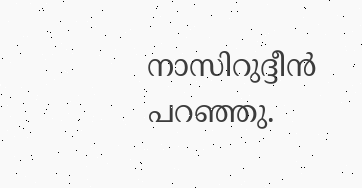നാസിറുദ്ദീന്‍ പറഞ്ഞു.